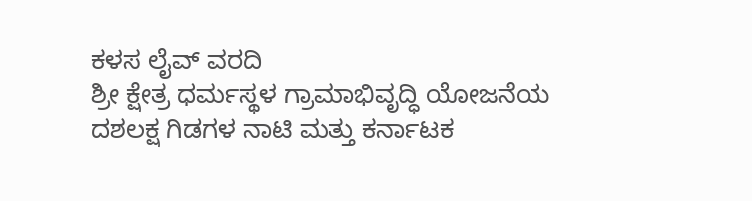ಕಳಸ ಲೈವ್ ವರದಿ
ಶ್ರೀ ಕ್ಷೇತ್ರ ಧರ್ಮಸ್ಥಳ ಗ್ರಾಮಾಭಿವೃದ್ಧಿ ಯೋಜನೆಯ ದಶಲಕ್ಷ ಗಿಡಗಳ ನಾಟಿ ಮತ್ತು ಕರ್ನಾಟಕ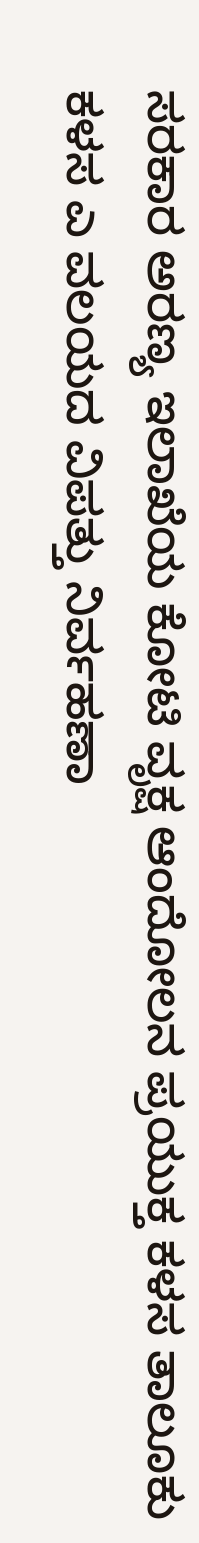ಸರಕಾರ ಅರಣ್ಯ ಇಲಾಖೆಯ ಕೋಟಿ ವೃಕ್ಷ ಆಂದೋಲನ ಪ್ರಯುಕ್ತ ಕಳಸ ತಾಲೂಕು ಕಳಸ ಎ ವಲಯದ ವಿಪತ್ತು ನಿರ್ವಹಣಾ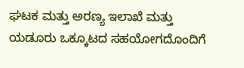ಘಟಕ ಮತ್ತು ಅರಣ್ಯ ಇಲಾಖೆ ಮತ್ತು ಯಡೂರು ಒಕ್ಕೂಟದ ಸಹಯೋಗದೊಂದಿಗೆ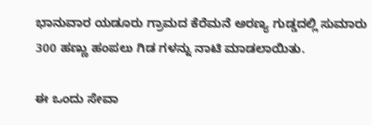ಭಾನುವಾರ ಯಡೂರು ಗ್ರಾಮದ ಕೆರೆಮನೆ ಅರಣ್ಯ ಗುಡ್ಡದಲ್ಲಿ ಸುಮಾರು 300 ಹಣ್ಣು ಹಂಪಲು ಗಿಡ ಗಳನ್ನು ನಾಟಿ ಮಾಡಲಾಯಿತು.

ಈ ಒಂದು ಸೇವಾ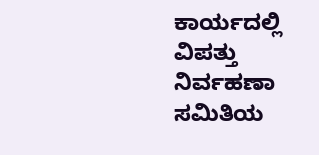ಕಾರ್ಯದಲ್ಲಿ ವಿಪತ್ತು ನಿರ್ವಹಣಾ ಸಮಿತಿಯ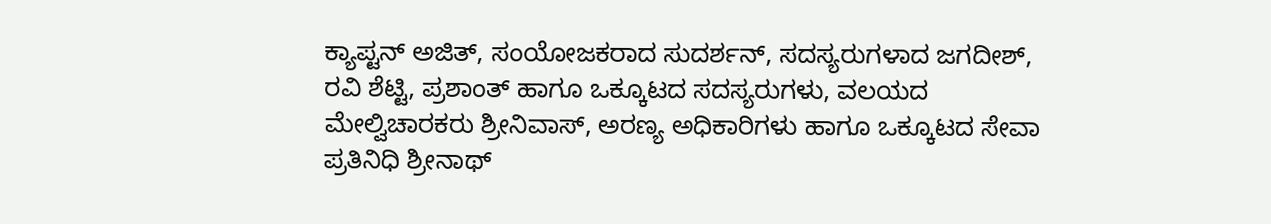ಕ್ಯಾಪ್ಟನ್ ಅಜಿತ್, ಸಂಯೋಜಕರಾದ ಸುದರ್ಶನ್, ಸದಸ್ಯರುಗಳಾದ ಜಗದೀಶ್, ರವಿ ಶೆಟ್ಟಿ, ಪ್ರಶಾಂತ್ ಹಾಗೂ ಒಕ್ಕೂಟದ ಸದಸ್ಯರುಗಳು, ವಲಯದ ಮೇಲ್ವಿಚಾರಕರು ಶ್ರೀನಿವಾಸ್, ಅರಣ್ಯ ಅಧಿಕಾರಿಗಳು ಹಾಗೂ ಒಕ್ಕೂಟದ ಸೇವಾ ಪ್ರತಿನಿಧಿ ಶ್ರೀನಾಥ್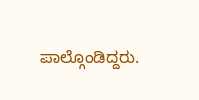ಪಾಲ್ಗೊಂಡಿದ್ದರು.